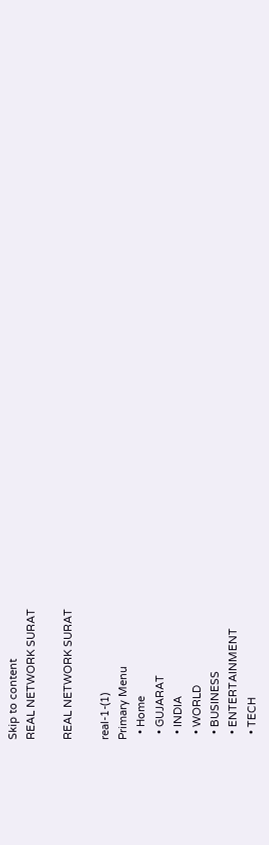Skip to content
REAL NETWORK SURAT

REAL NETWORK SURAT

real-1-(1)
Primary Menu
  • Home
  • GUJARAT
  • INDIA
  • WORLD
  • BUSINESS
  • ENTERTAINMENT
  • TECH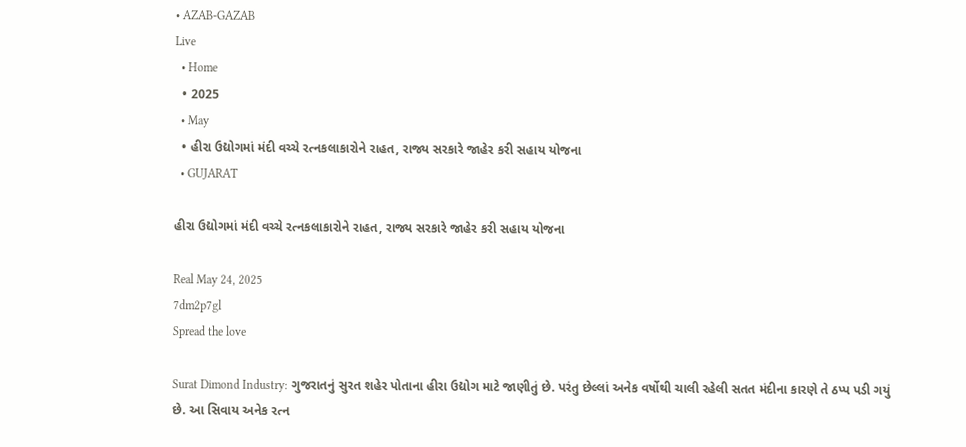• AZAB-GAZAB
Live
  • Home
  • 2025
  • May
  • હીરા ઉદ્યોગમાં મંદી વચ્ચે રત્નકલાકારોને રાહત, રાજ્ય સરકારે જાહેર કરી સહાય યોજના
  • GUJARAT

હીરા ઉદ્યોગમાં મંદી વચ્ચે રત્નકલાકારોને રાહત, રાજ્ય સરકારે જાહેર કરી સહાય યોજના

Real May 24, 2025
7dm2p7gl
Spread the love

Surat Dimond Industry: ગુજરાતનું સુરત શહેર પોતાના હીરા ઉદ્યોગ માટે જાણીતું છે. પરંતુ છેલ્લાં અનેક વર્ષોથી ચાલી રહેલી સતત મંદીના કારણે તે ઠપ્પ પડી ગયું છે. આ સિવાય અનેક રત્ન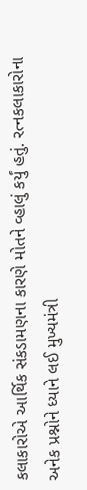કલાકારોએ આર્થિક સંકડામણના કારણે મોતને વ્હાલું કર્યું હતું. રત્નકલાકારોના અનેક પ્રશ્નોને ધ્યાને લઈ મુખ્યમંત્રી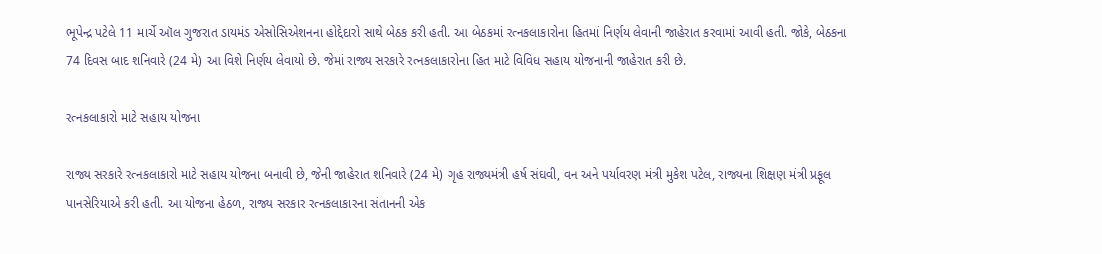ભૂપેન્દ્ર પટેલે 11 માર્ચે ઑલ ગુજરાત ડાયમંડ એસોસિએશનના હોદ્દેદારો સાથે બેઠક કરી હતી. આ બેઠકમાં રત્નકલાકારોના હિતમાં નિર્ણય લેવાની જાહેરાત કરવામાં આવી હતી. જોકે, બેઠકના 74 દિવસ બાદ શનિવારે (24 મે) આ વિશે નિર્ણય લેવાયો છે. જેમાં રાજ્ય સરકારે રત્નકલાકારોના હિત માટે વિવિધ સહાય યોજનાની જાહેરાત કરી છે.

રત્નકલાકારો માટે સહાય યોજના

રાજ્ય સરકારે રત્નકલાકારો માટે સહાય યોજના બનાવી છે, જેની જાહેરાત શનિવારે (24 મે) ગૃહ રાજ્યમંત્રી હર્ષ સંઘવી, વન અને પર્યાવરણ મંત્રી મુકેશ પટેલ, રાજ્યના શિક્ષણ મંત્રી પ્રફૂલ પાનસેરિયાએ કરી હતી. આ યોજના હેઠળ, રાજ્ય સરકાર રત્નકલાકારના સંતાનની એક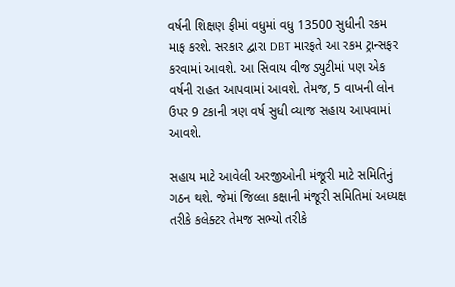વર્ષની શિક્ષણ ફીમાં વધુમાં વધુ 13500 સુધીની રકમ માફ કરશે. સરકાર દ્વારા DBT મારફતે આ રકમ ટ્રાન્સફર કરવામાં આવશે. આ સિવાય વીજ ડ્યુટીમાં પણ એક વર્ષની રાહત આપવામાં આવશે. તેમજ, 5 વાખની લોન ઉપર 9 ટકાની ત્રણ વર્ષ સુધી વ્યાજ સહાય આપવામાં આવશે.

સહાય માટે આવેલી અરજીઓની મંજૂરી માટે સમિતિનું ગઠન થશે. જેમાં જિલ્લા કક્ષાની મંજૂરી સમિતિમાં અધ્યક્ષ તરીકે કલેક્ટર તેમજ સભ્યો તરીકે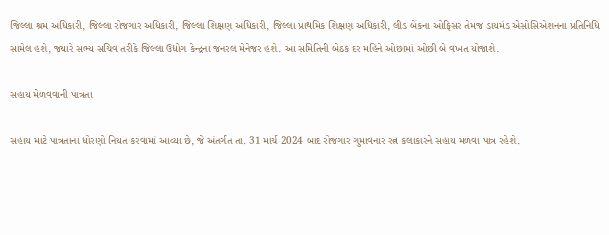જિલ્લા શ્રમ અધિકારી, જિલ્લા રોજગાર અધિકારી, જિલ્લા શિક્ષણ અધિકારી, જિલ્લા પ્રાથમિક શિક્ષણ અધિકારી, લીડ બેંકના ઓફિસર તેમજ ડાયમંડ એસોસિએશનના પ્રતિનિધિ સામેલ હશે, જ્યારે સભ્ય સચિવ તરીકે જિલ્લા ઉદ્યોગ કેન્દ્રના જનરલ મેનેજર હશે. આ સમિતિની બેઠક દર મહિને ઓછામાં ઓછી બે વખત યોજાશે.

સહાય મેળવવાની પાત્રતા

સહાય માટે પાત્રતાના ધોરણો નિયત કરવામાં આવ્યા છે, જે અંતર્ગત તા. 31 માર્ચ 2024 બાદ રોજગાર ગુમાવનાર રત્ન કલાકારને સહાય મળવા પાત્ર રહેશે.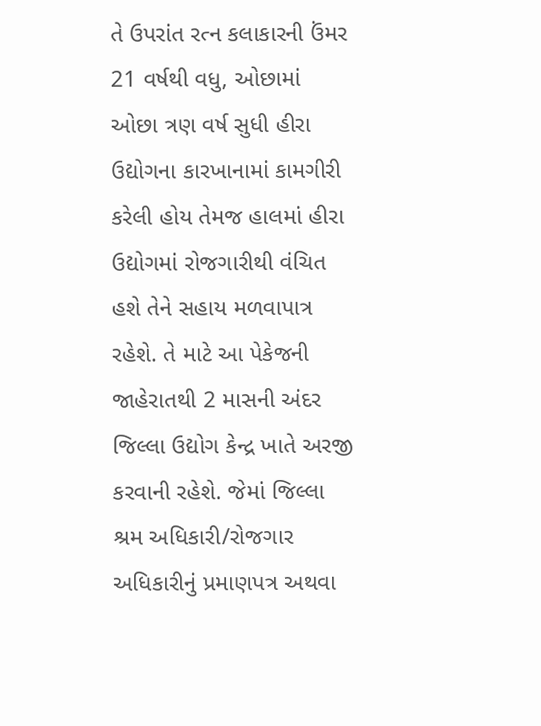તે ઉપરાંત રત્ન કલાકારની ઉંમર 21 વર્ષથી વધુ, ઓછામાં ઓછા ત્રણ વર્ષ સુધી હીરા ઉદ્યોગના કારખાનામાં કામગીરી કરેલી હોય તેમજ હાલમાં હીરા ઉદ્યોગમાં રોજગારીથી વંચિત હશે તેને સહાય મળવાપાત્ર રહેશે. તે માટે આ પેકેજની જાહેરાતથી 2 માસની અંદર જિલ્લા ઉદ્યોગ કેન્દ્ર ખાતે અરજી કરવાની રહેશે. જેમાં જિલ્લા શ્રમ અધિકારી/રોજગાર અધિકારીનું પ્રમાણપત્ર અથવા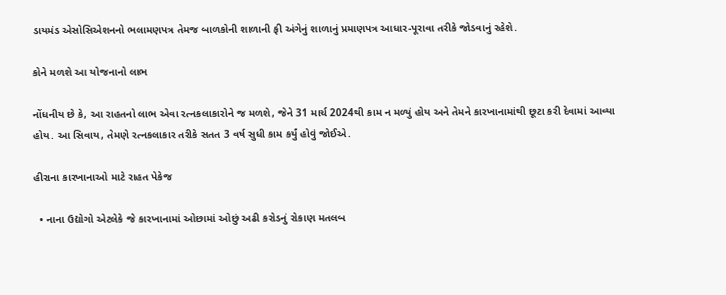ડાયમંડ એસોસિએશનનો ભલામણપત્ર તેમજ બાળકોની શાળાની ફી અંગેનું શાળાનું પ્રમાણપત્ર આધાર-પૂરાવા તરીકે જોડવાનું રહેશે.

કોને મળશે આ યોજનાનો લાભ

નોંધનીય છે કે, આ રાહતનો લાભ એવા રત્નકલાકારોને જ મળશે, જેને 31 માર્ચ 2024થી કામ ન મળ્યું હોય અને તેમને કારખાનામાંથી છૂટા કરી દેવામાં આવ્યા હોય. આ સિવાય, તેમણે રત્નકલાકાર તરીકે સતત 3 વર્ષ સુધી કામ કર્યું હોવું જોઈએ.

હીરાના કારખાનાઓ માટે રાહત પેકેજ

  • નાના ઉદ્યોગો એટલેકે જે કારખાનામાં ઓછામાં ઓછું અઢી કરોડનું રોકાણ મતલબ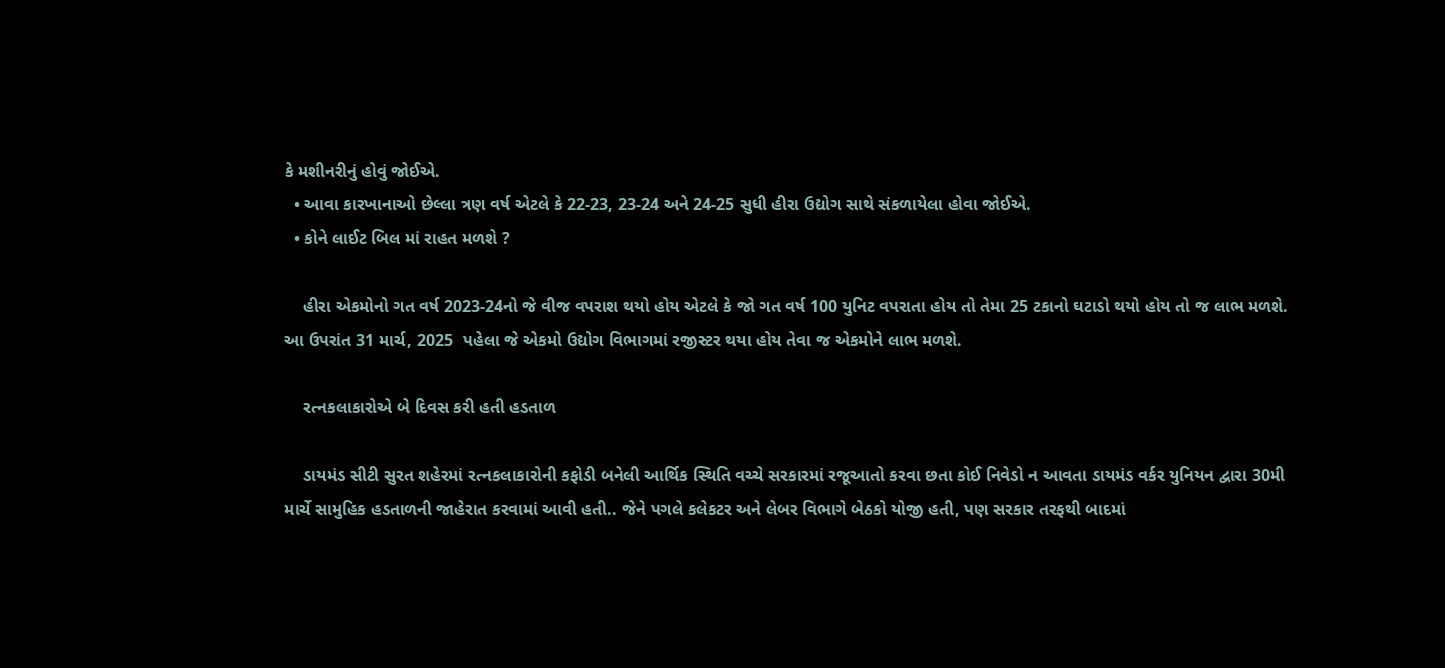કે મશીનરીનું હોવું જોઈએ.
  • આવા કારખાનાઓ છેલ્લા ત્રણ વર્ષ એટલે કે 22-23, 23-24 અને 24-25 સુધી હીરા ઉદ્યોગ સાથે સંકળાયેલા હોવા જોઈએ.
  • કોને લાઈટ બિલ માં રાહત મળશે ?

    હીરા એકમોનો ગત વર્ષ 2023-24નો જે વીજ વપરાશ થયો હોય એટલે કે જો ગત વર્ષ 100 યુનિટ વપરાતા હોય તો તેમા 25 ટકાનો ઘટાડો થયો હોય તો જ લાભ મળશે. આ ઉપરાંત 31 માર્ચ, 2025  પહેલા જે એકમો ઉદ્યોગ વિભાગમાં રજીસ્ટર થયા હોય તેવા જ એકમોને લાભ મળશે.

    રત્નકલાકારોએ બે દિવસ કરી હતી હડતાળ

    ડાયમંડ સીટી સુરત શહેરમાં રત્નકલાકારોની કફોડી બનેલી આર્થિક સ્થિતિ વચ્ચે સરકારમાં રજૂઆતો કરવા છતા કોઈ નિવેડો ન આવતા ડાયમંડ વર્કર યુનિયન દ્વારા 30મી માર્ચે સામુહિક હડતાળની જાહેરાત કરવામાં આવી હતી.. જેને પગલે કલેકટર અને લેબર વિભાગે બેઠકો યોજી હતી, પણ સરકાર તરફથી બાદમાં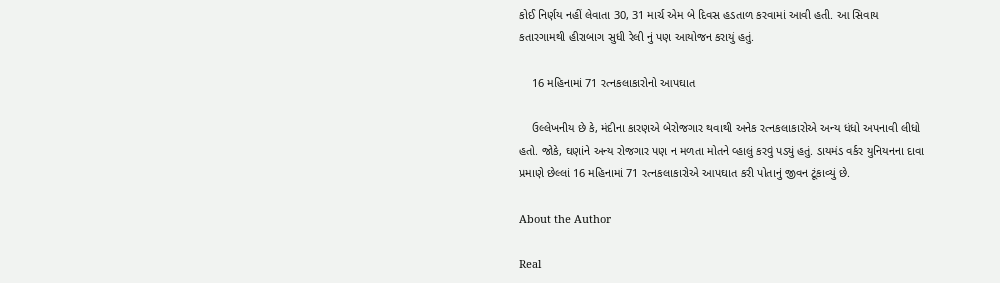કોઈ નિર્ણય નહીં લેવાતા 30, 31 માર્ચ એમ બે દિવસ હડતાળ કરવામાં આવી હતી. આ સિવાય કતારગામથી હીરાબાગ સુધી રેલી નું પણ આયોજન કરાયું હતું.

    16 મહિનામાં 71 રત્નકલાકારોનો આપઘાત

    ઉલ્લેખનીય છે કે, મંદીના કારણએ બેરોજગાર થવાથી અનેક રત્નકલાકારોએ અન્ય ધંધો અપનાવી લીધો હતો. જોકે, ઘણાંને અન્ય રોજગાર પણ ન મળતા મોતને વ્હાલું કરવું પડ્યું હતું. ડાયમંડ વર્કર યુનિયનના દાવા પ્રમાણે છેલ્લાં 16 મહિનામાં 71 રત્નકલાકારોએ આપઘાત કરી પોતાનું જીવન ટૂંકાવ્યું છે.

About the Author

Real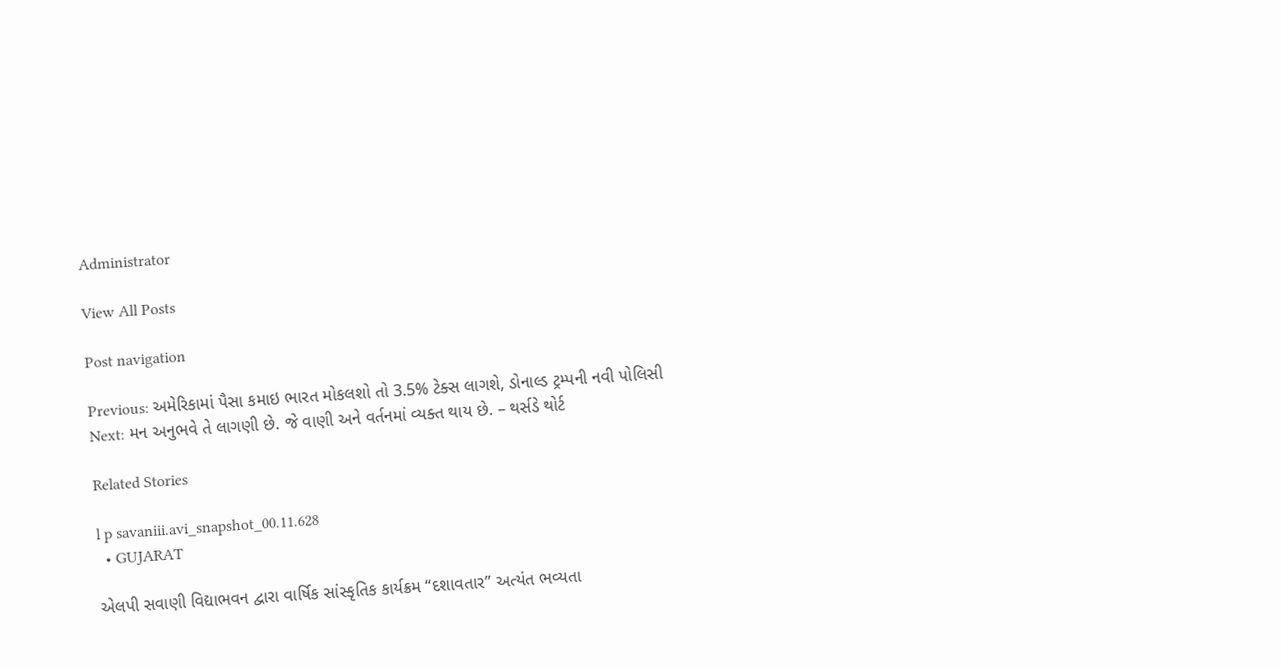Administrator

View All Posts

Post navigation

Previous: અમેરિકામાં પૈસા કમાઇ ભારત મોકલશો તો 3.5% ટેક્સ લાગશે, ડોનાલ્ડ ટ્રમ્પની નવી પોલિસી
Next: મન અનુભવે તે લાગણી છે. જે વાણી અને વર્તનમાં વ્યક્ત થાય છે. – થર્સડે થોર્ટ

Related Stories

l p savaniii.avi_snapshot_00.11.628
  • GUJARAT

એલપી સવાણી વિદ્યાભવન દ્વારા વાર્ષિક સાંસ્કૃતિક કાર્યક્રમ “દશાવતાર” અત્યંત ભવ્યતા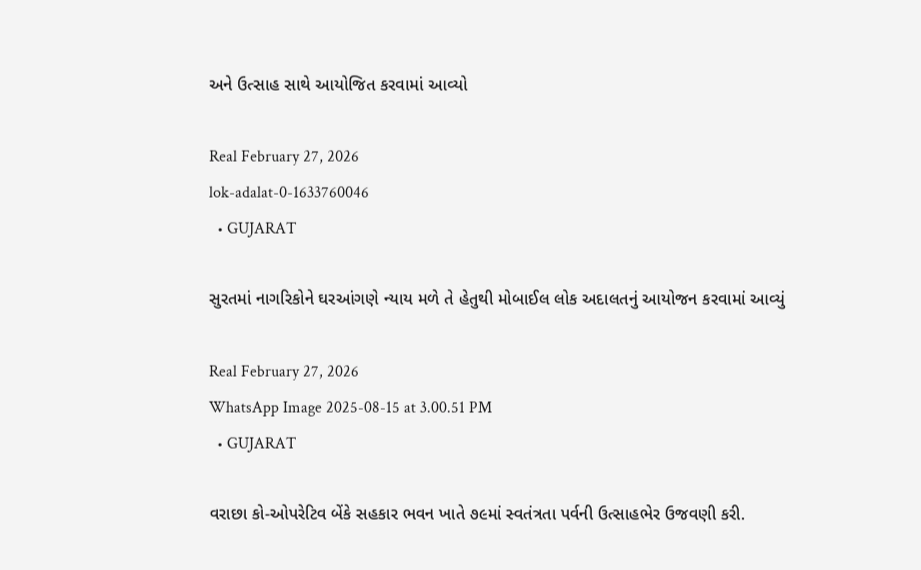અને ઉત્સાહ સાથે આયોજિત કરવામાં આવ્યો

Real February 27, 2026
lok-adalat-0-1633760046
  • GUJARAT

સુરતમાં નાગરિકોને ઘરઆંગણે ન્યાય મળે તે હેતુથી મોબાઈલ લોક અદાલતનું આયોજન કરવામાં આવ્યું

Real February 27, 2026
WhatsApp Image 2025-08-15 at 3.00.51 PM
  • GUJARAT

વરાછા કો-ઓપરેટિવ બેંકે સહકાર ભવન ખાતે ૭૯માં સ્વતંત્રતા પર્વની ઉત્સાહભેર ઉજવણી કરી.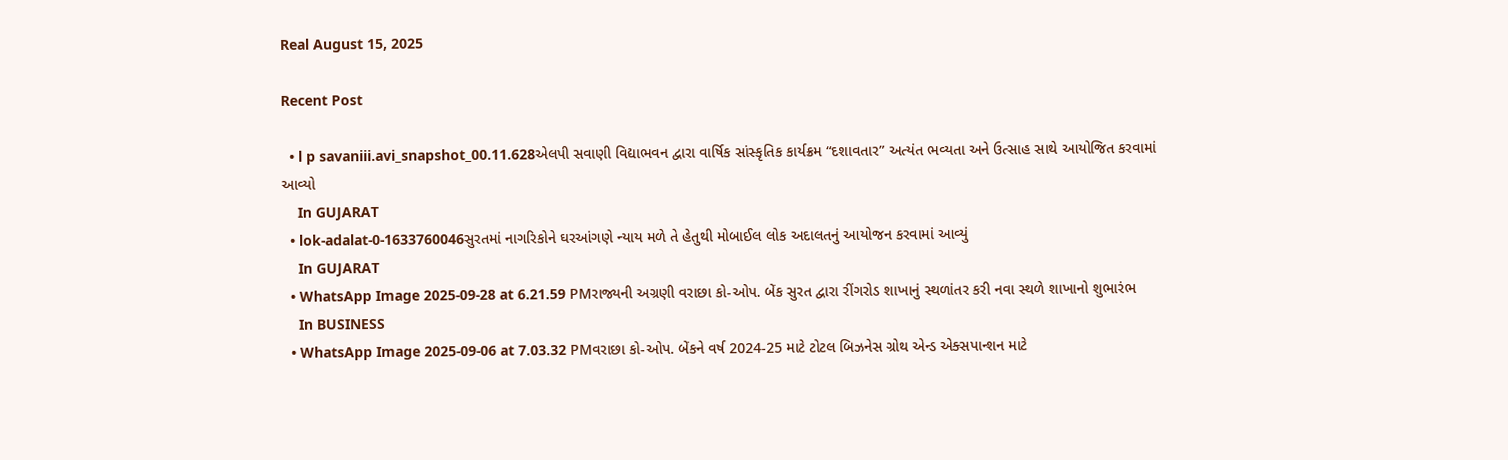Real August 15, 2025

Recent Post

  • l p savaniii.avi_snapshot_00.11.628એલપી સવાણી વિદ્યાભવન દ્વારા વાર્ષિક સાંસ્કૃતિક કાર્યક્રમ “દશાવતાર” અત્યંત ભવ્યતા અને ઉત્સાહ સાથે આયોજિત કરવામાં આવ્યો
    In GUJARAT
  • lok-adalat-0-1633760046સુરતમાં નાગરિકોને ઘરઆંગણે ન્યાય મળે તે હેતુથી મોબાઈલ લોક અદાલતનું આયોજન કરવામાં આવ્યું
    In GUJARAT
  • WhatsApp Image 2025-09-28 at 6.21.59 PMરાજ્યની અગ્રણી વરાછા કો-ઓપ. બેંક સુરત દ્વારા રીંગરોડ શાખાનું સ્થળાંતર કરી નવા સ્થળે શાખાનો શુભારંભ
    In BUSINESS
  • WhatsApp Image 2025-09-06 at 7.03.32 PMવરાછા કો-ઓપ. બેંકને વર્ષ 2024-25 માટે ટોટલ બિઝનેસ ગ્રોથ એન્ડ એક્સપાન્શન માટે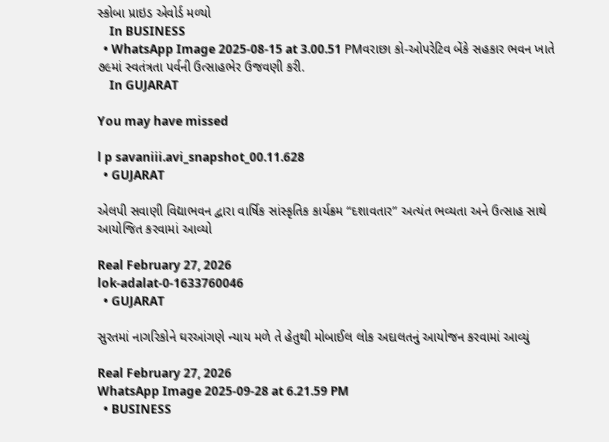સ્કોબા પ્રાઇડ એવોર્ડ મળ્યો
    In BUSINESS
  • WhatsApp Image 2025-08-15 at 3.00.51 PMવરાછા કો-ઓપરેટિવ બેંકે સહકાર ભવન ખાતે ૭૯માં સ્વતંત્રતા પર્વની ઉત્સાહભેર ઉજવણી કરી.
    In GUJARAT

You may have missed

l p savaniii.avi_snapshot_00.11.628
  • GUJARAT

એલપી સવાણી વિદ્યાભવન દ્વારા વાર્ષિક સાંસ્કૃતિક કાર્યક્રમ “દશાવતાર” અત્યંત ભવ્યતા અને ઉત્સાહ સાથે આયોજિત કરવામાં આવ્યો

Real February 27, 2026
lok-adalat-0-1633760046
  • GUJARAT

સુરતમાં નાગરિકોને ઘરઆંગણે ન્યાય મળે તે હેતુથી મોબાઈલ લોક અદાલતનું આયોજન કરવામાં આવ્યું

Real February 27, 2026
WhatsApp Image 2025-09-28 at 6.21.59 PM
  • BUSINESS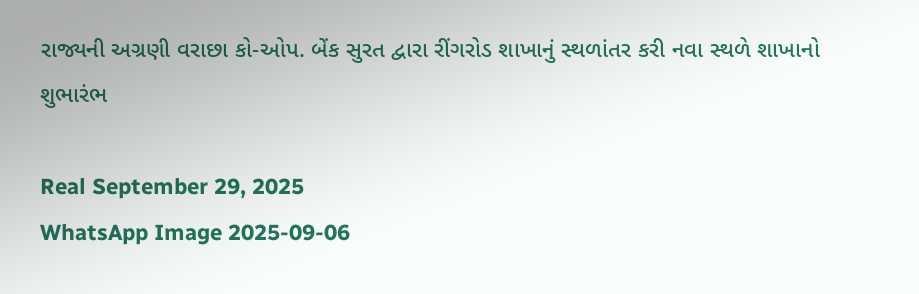રાજ્યની અગ્રણી વરાછા કો-ઓપ. બેંક સુરત દ્વારા રીંગરોડ શાખાનું સ્થળાંતર કરી નવા સ્થળે શાખાનો શુભારંભ

Real September 29, 2025
WhatsApp Image 2025-09-06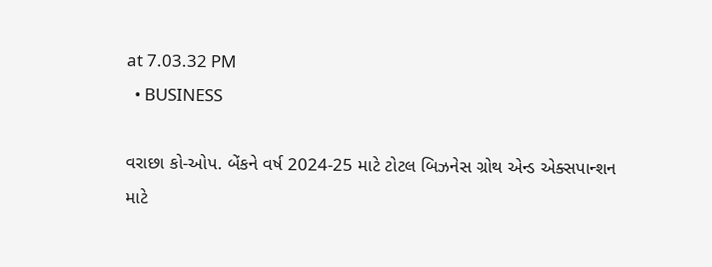at 7.03.32 PM
  • BUSINESS

વરાછા કો-ઓપ. બેંકને વર્ષ 2024-25 માટે ટોટલ બિઝનેસ ગ્રોથ એન્ડ એક્સપાન્શન માટે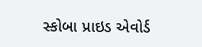સ્કોબા પ્રાઇડ એવોર્ડ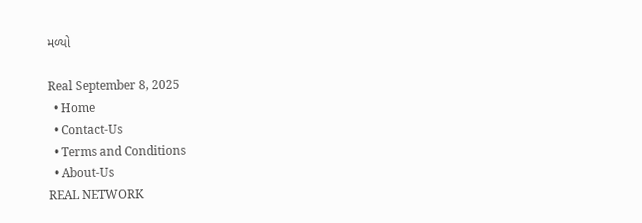મળ્યો

Real September 8, 2025
  • Home
  • Contact-Us
  • Terms and Conditions
  • About-Us
REAL NETWORK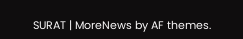SURAT | MoreNews by AF themes.